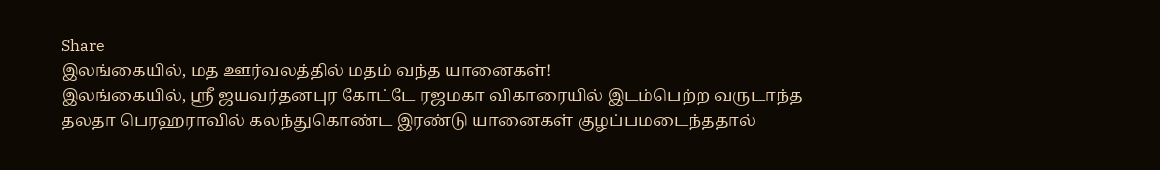Share
இலங்கையில், மத ஊர்வலத்தில் மதம் வந்த யானைகள்!
இலங்கையில், ஸ்ரீ ஜயவர்தனபுர கோட்டே ரஜமகா விகாரையில் இடம்பெற்ற வருடாந்த தலதா பெரஹராவில் கலந்துகொண்ட இரண்டு யானைகள் குழப்பமடைந்ததால்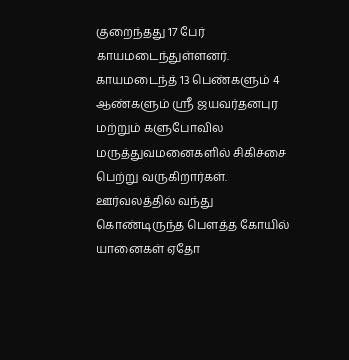குறைந்தது 17 பேர் காயமடைந்துள்ளனர். காயமடைந்த் 13 பெண்களும் 4 ஆண்களும் ஸ்ரீ ஜயவர்தனபுர மற்றும் களுபோவில மருத்துவமனைகளில் சிகிச்சை பெற்று வருகிறார்கள். ஊர்வலத்தில் வந்து கொண்டிருந்த பௌத்த கோயில் யானைகள் ஏதோ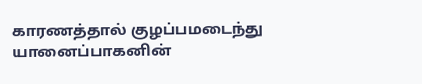காரணத்தால் குழப்பமடைந்து யானைப்பாகனின்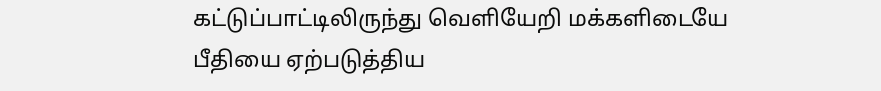கட்டுப்பாட்டிலிருந்து வெளியேறி மக்களிடையே பீதியை ஏற்படுத்திய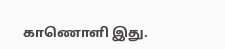காணொளி இது.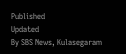Published
Updated
By SBS News, Kulasegaram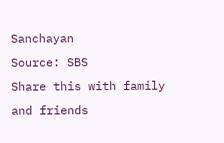Sanchayan
Source: SBS
Share this with family and friends